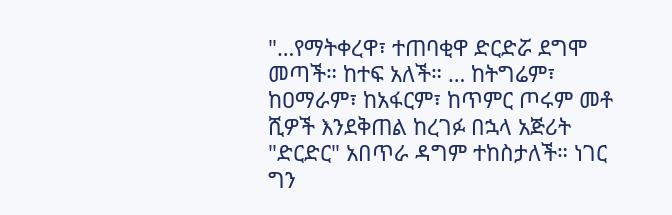"…የማትቀረዋ፣ ተጠባቂዋ ድርድሯ ደግሞ መጣች። ከተፍ አለች። … ከትግሬም፣ ከዐማራም፣ ከአፋርም፣ ከጥምር ጦሩም መቶ ሺዎች እንደቅጠል ከረገፉ በኋላ አጅሪት "ድርድር" አበጥራ ዳግም ተከስታለች። ነገር ግን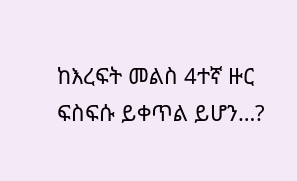ከእረፍት መልስ 4ተኛ ዙር ፍስፍሱ ይቀጥል ይሆን…?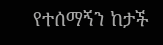የተሰማኝን ከታች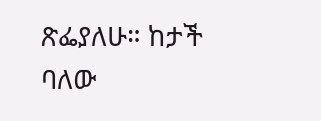ጽፌያለሁ። ከታች ባለው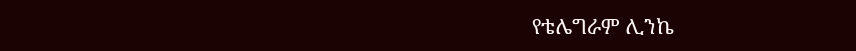የቴሌግራም ሊንኬ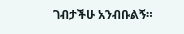ገብታችሁ አንብቡልኝ።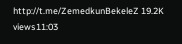http://t.me/ZemedkunBekeleZ 19.2K views11:03